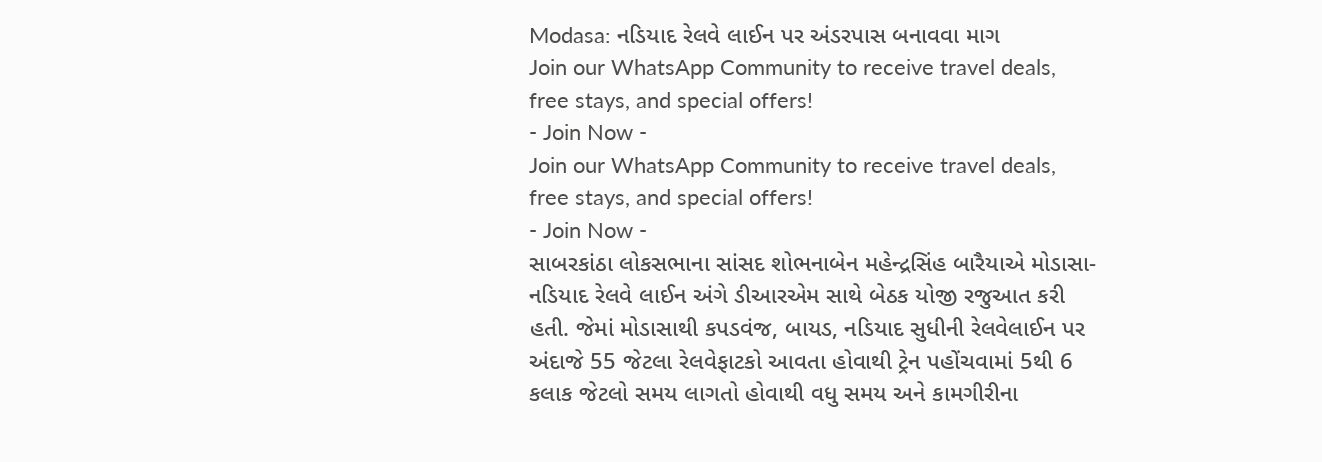Modasa: નડિયાદ રેલવે લાઈન પર અંડરપાસ બનાવવા માગ
Join our WhatsApp Community to receive travel deals, free stays, and special offers!
- Join Now -
Join our WhatsApp Community to receive travel deals, free stays, and special offers!
- Join Now -
સાબરકાંઠા લોકસભાના સાંસદ શોભનાબેન મહેન્દ્રસિંહ બારૈયાએ મોડાસા- નડિયાદ રેલવે લાઈન અંગે ડીઆરએમ સાથે બેઠક યોજી રજુઆત કરી હતી. જેમાં મોડાસાથી કપડવંજ, બાયડ, નડિયાદ સુધીની રેલવેલાઈન પર અંદાજે 55 જેટલા રેલવેફાટકો આવતા હોવાથી ટ્રેન પહોંચવામાં 5થી 6 કલાક જેટલો સમય લાગતો હોવાથી વધુ સમય અને કામગીરીના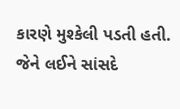કારણે મુશ્કેલી પડતી હતી. જેને લઈને સાંસદે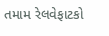તમામ રેલવેફાટકો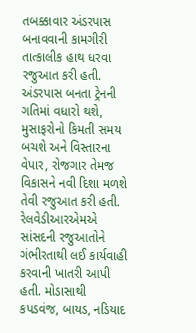તબક્કાવાર અંડરપાસ બનાવવાની કામગીરી તાત્કાલીક હાથ ધરવા રજુઆત કરી હતી. અંડરપાસ બનતા ટ્રેનની ગતિમાં વધારો થશે, મુસાફરોનો કિમતી સમય બચશે અને વિસ્તારના વેપાર, રોજગાર તેમજ વિકાસને નવી દિશા મળશે તેવી રજુઆત કરી હતી. રેલવેડીઆરએમએ સાંસદની રજુઆતોને ગંભીરતાથી લઈ કાર્યવાહી કરવાની ખાતરી આપી હતી. મોડાસાથી કપડવંજ, બાયડ, નડિયાદ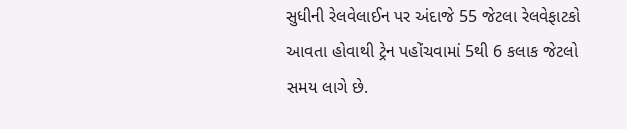સુધીની રેલવેલાઈન પર અંદાજે 55 જેટલા રેલવેફાટકો આવતા હોવાથી ટ્રેન પહોંચવામાં 5થી 6 કલાક જેટલો સમય લાગે છે.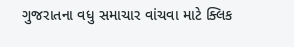ગુજરાતના વધુ સમાચાર વાંચવા માટે ક્લિક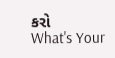કરો
What's Your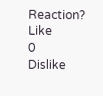Reaction?
Like
0
Dislike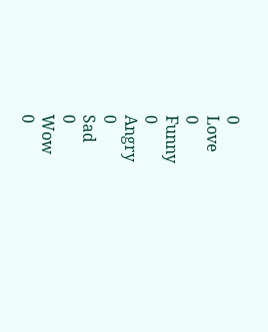0
Love
0
Funny
0
Angry
0
Sad
0
Wow
0